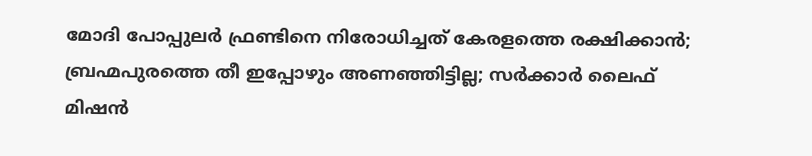മോദി പോപ്പുലര്‍ ഫ്രണ്ടിനെ നിരോധിച്ചത് കേരളത്തെ രക്ഷിക്കാന്‍; ബ്രഹ്മപുരത്തെ തീ ഇപ്പോഴും അണഞ്ഞിട്ടില്ല; സര്‍ക്കാര്‍ ലൈഫ് മിഷന്‍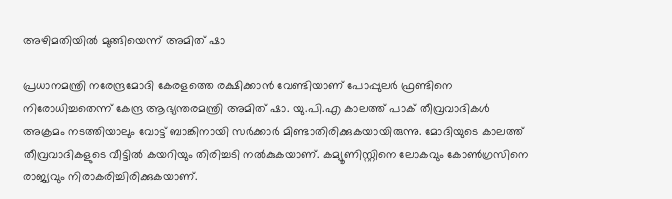അഴിമതിയില്‍ മുങ്ങിയെന്ന് അമിത് ഷാ

പ്രധാനമന്ത്രി നരേന്ദ്രമോദി കേരളത്തെ രക്ഷിക്കാന്‍ വേണ്ടിയാണ് പോപ്പുലര്‍ ഫ്രണ്ടിനെ നിരോധിച്ചതെന്ന് കേന്ദ്ര ആഭ്യന്തരമന്ത്രി അമിത് ഷാ. യു.പി.എ കാലത്ത് പാക് തീവ്രവാദികള്‍ അക്രമം നടത്തിയാലും വോട്ട് ബാങ്കിനായി സര്‍ക്കാര്‍ മിണ്ടാതിരിക്കുകയായിരുന്നു. മോദിയുടെ കാലത്ത് തീവ്രവാദികളുടെ വീട്ടില്‍ കയറിയും തിരിച്ചടി നല്‍കുകയാണ്. കമ്യൂണിസ്റ്റിനെ ലോകവും കോണ്‍ഗ്രസിനെ രാജ്യവും നിരാകരിച്ചിരിക്കുകയാണ്.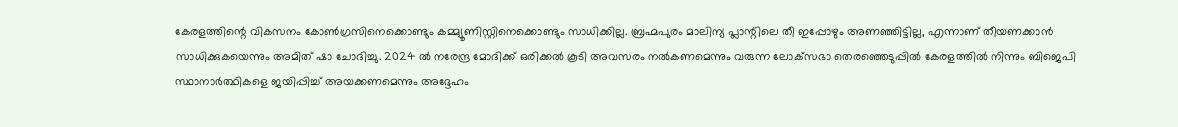കേരളത്തിന്റെ വികസനം കോണ്‍ഗ്രസിനെക്കൊണ്ടും കമ്മ്യൂണിസ്റ്റിനെക്കൊണ്ടും സാധിക്കില്ല. ബ്രഹ്മപുരം മാലിന്യ പ്ലാന്റിലെ തീ ഇപ്പോഴും അണഞ്ഞിട്ടില്ല, എന്നാണ് തീയണക്കാന്‍ സാധിക്കുകയെന്നും അമിത് ഷാ ചോദിച്ചു. 2024 ല്‍ നരേന്ദ്ര മോദിക്ക് ഒരിക്കല്‍ കൂടി അവസരം നല്‍കണമെന്നും വരുന്ന ലോക്‌സഭാ തെരഞ്ഞെടുപ്പില്‍ കേരളത്തില്‍ നിന്നും ബിജെപി സ്ഥാനാര്‍ത്ഥികളെ ജയിപ്പിച്ച് അയക്കണമെന്നും അദ്ദേഹം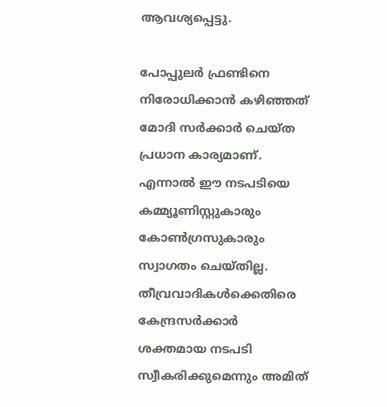ആവശ്യപ്പെട്ടു.

പോപ്പുലര്‍ ഫ്രണ്ടിനെ നിരോധിക്കാന്‍ കഴിഞ്ഞത് മോദി സര്‍ക്കാര്‍ ചെയ്ത പ്രധാന കാര്യമാണ്. എന്നാല്‍ ഈ നടപടിയെ കമ്മ്യൂണിസ്റ്റുകാരും കോണ്‍ഗ്രസുകാരും സ്വാഗതം ചെയ്തില്ല. തീവ്രവാദികള്‍ക്കെതിരെ കേന്ദ്രസര്‍ക്കാര്‍ ശക്തമായ നടപടി സ്വീകരിക്കുമെന്നും അമിത്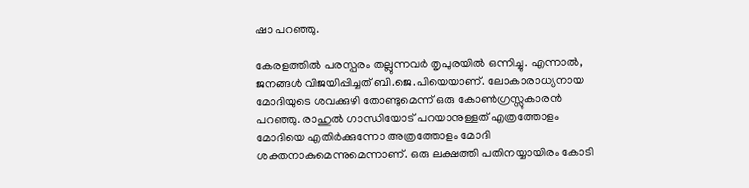ഷാ പറഞ്ഞു.

കേരളത്തില്‍ പരസ്പരം തല്ലുന്നവര്‍ തൃപുരയില്‍ ഒന്നിച്ചു. എന്നാല്‍, ജനങ്ങള്‍ വിജയിപ്പിച്ചത് ബി.ജെ.പിയെയാണ്. ലോകാരാധ്യനായ മോദിയുടെ ശവക്കുഴി തോണ്ടുമെന്ന് ഒരു കോണ്‍ഗ്രസ്സുകാരന്‍ പറഞ്ഞു. രാഹുല്‍ ഗാന്ധിയോട് പറയാനുള്ളത് എത്രത്തോളം മോദിയെ എതിര്‍ക്കുന്നോ അത്രത്തോളം മോദി ശക്തനാകുമെന്നുമെന്നാണ്. ഒരു ലക്ഷത്തി പതിനയ്യായിരം കോടി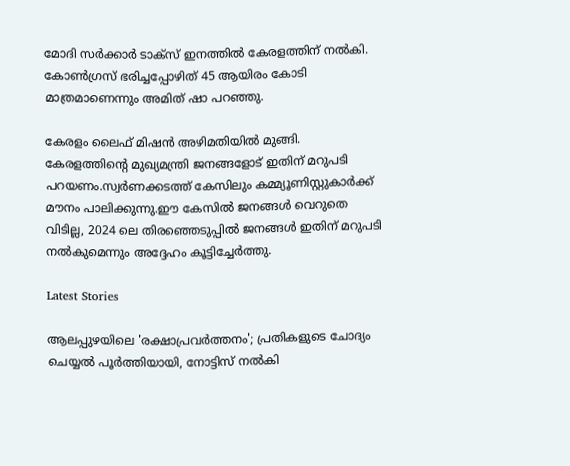മോദി സര്‍ക്കാര്‍ ടാക്‌സ് ഇനത്തില്‍ കേരളത്തിന് നല്‍കി. കോണ്‍ഗ്രസ് ഭരിച്ചപ്പോഴിത് 45 ആയിരം കോടി മാത്രമാണെന്നും അമിത് ഷാ പറഞ്ഞു.

കേരളം ലൈഫ് മിഷന്‍ അഴിമതിയില്‍ മുങ്ങി. കേരളത്തിന്റെ മുഖ്യമന്ത്രി ജനങ്ങളോട് ഇതിന് മറുപടി പറയണം.സ്വര്‍ണക്കടത്ത് കേസിലും കമ്മ്യൂണിസ്റ്റുകാര്‍ക്ക് മൗനം പാലിക്കുന്നു.ഈ കേസില്‍ ജനങ്ങള്‍ വെറുതെ വിടില്ല, 2024 ലെ തിരഞ്ഞെടുപ്പില്‍ ജനങ്ങള്‍ ഇതിന് മറുപടി നല്‍കുമെന്നും അദ്ദേഹം കൂട്ടിച്ചേര്‍ത്തു.

Latest Stories

ആലപ്പുഴയിലെ 'രക്ഷാപ്രവർത്തനം'; പ്രതികളുടെ ചോദ്യം ചെയ്യൽ പൂർത്തിയായി, നോട്ടിസ് നൽകി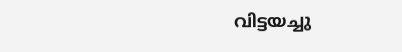വിട്ടയച്ചു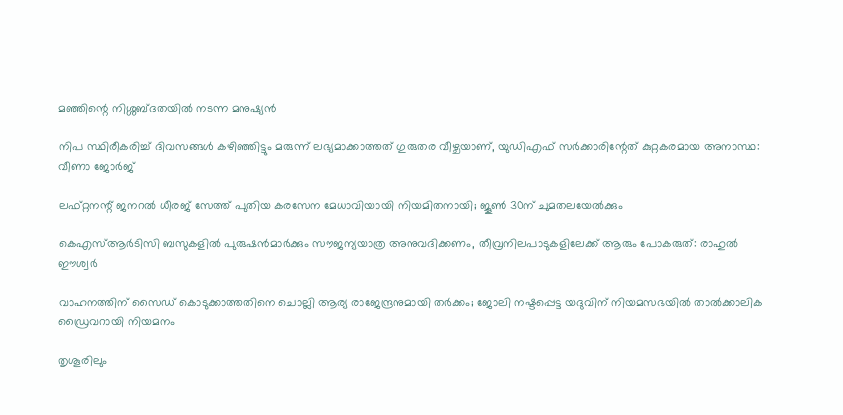മഞ്ഞിന്റെ നിശ്ശബ്ദതയിൽ നടന്ന മനുഷ്യൻ

നിപ സ്ഥിരീകരിച്ച് ദിവസങ്ങൾ കഴിഞ്ഞിട്ടും മരുന്ന് ലഭ്യമാക്കാത്തത് ഗുരുതര വീഴ്ചയാണ്, യുഡിഎഫ് സർക്കാരിന്റേത് കുറ്റകരമായ അനാസ്ഥ: വീണാ ജോർജ്

ലഫ്റ്റനന്റ് ജനറൽ ധീരജ് സേത്ത് പുതിയ കരസേന മേധാവിയായി നിയമിതനായി; ജൂൺ 30ന് ചുമതലയേൽക്കും

കെഎസ്ആർടിസി ബസുകളിൽ പുരുഷൻമാർക്കും സൗജന്യയാത്ര അനുവദിക്കണം, തീവ്രനിലപാടുകളിലേക്ക് ആരും പോകരുത്: രാഹുൽ ഈശ്വർ

വാഹനത്തിന് സൈഡ് കൊടുക്കാത്തതിനെ ചൊല്ലി ആര്യ രാജേന്ദ്രനുമായി തർക്കം; ജോലി നഷ്ടപ്പെട്ട യദുവിന് നിയമസഭയിൽ താൽക്കാലിക ഡ്രൈവറായി നിയമനം

തൃശൂരിലും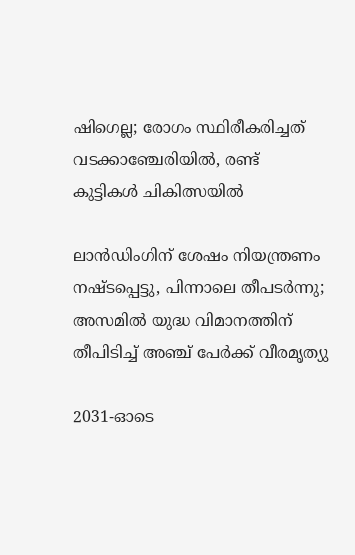ഷിഗെല്ല; രോഗം സ്ഥിരീകരിച്ചത് വടക്കാഞ്ചേരിയിൽ, രണ്ട് കുട്ടികൾ ചികിത്സയിൽ

ലാൻഡിംഗിന് ശേഷം നിയന്ത്രണം നഷ്ടപ്പെട്ടു, പിന്നാലെ തീപടർന്നു; അസമിൽ യുദ്ധ വിമാനത്തിന് തീപിടിച്ച് അഞ്ച് പേർക്ക് വീരമൃത്യു

2031-ഓടെ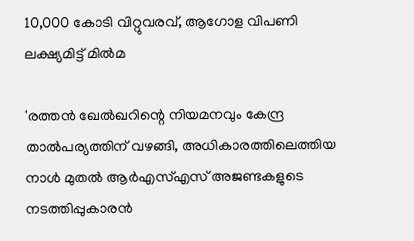10,000 കോടി വിറ്റുവരവ്, ആഗോള വിപണി ലക്ഷ്യമിട്ട് മിൽമ

'രത്തൻ ഖേൽഖറിന്റെ നിയമനവും കേന്ദ്ര താൽപര്യത്തിന് വഴങ്ങി, അധികാരത്തിലെത്തിയ നാൾ മുതൽ ആർഎസ്എസ് അജണ്ടകളുടെ നടത്തിപ്പുകാരൻ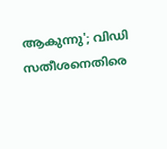ആകുന്നു'; വിഡി സതീശനെതിരെ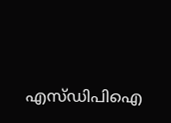എസ്ഡിപിഐ